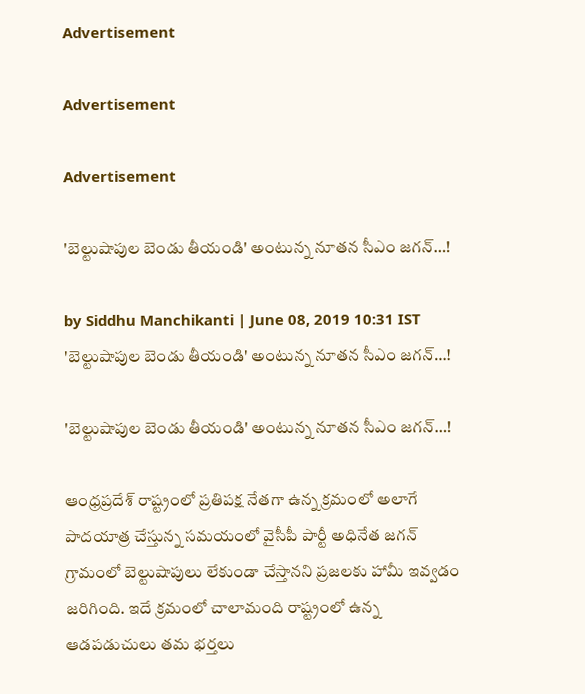Advertisement

Advertisement

Advertisement

'బెల్టుషాపుల బెండు తీయండి' అంటున్న నూతన సీఎం జగన్…!

by Siddhu Manchikanti | June 08, 2019 10:31 IST
'బెల్టుషాపుల బెండు తీయండి' అంటున్న నూతన సీఎం జగన్…!

'బెల్టుషాపుల బెండు తీయండి' అంటున్న నూతన సీఎం జగన్…!

ఆంధ్రప్రదేశ్ రాష్ట్రంలో ప్రతిపక్ష నేతగా ఉన్న క్రమంలో అలాగే పాదయాత్ర చేస్తున్న సమయంలో వైసీపీ పార్టీ అధినేత జగన్ గ్రామంలో బెల్టుషాపులు లేకుండా చేస్తానని ప్రజలకు హామీ ఇవ్వడం జరిగింది. ఇదే క్రమంలో చాలామంది రాష్ట్రంలో ఉన్న ఆడపడుచులు తమ భర్తలు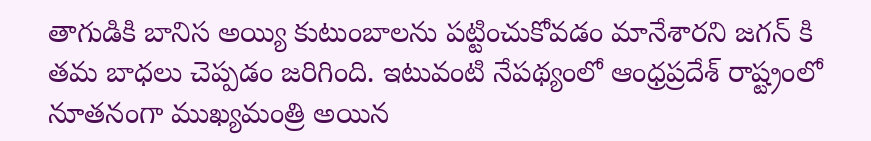తాగుడికి బానిస అయ్యి కుటుంబాలను పట్టించుకోవడం మానేశారని జగన్ కి తమ బాధలు చెప్పడం జరిగింది. ఇటువంటి నేపథ్యంలో ఆంధ్రప్రదేశ్ రాష్ట్రంలో నూతనంగా ముఖ్యమంత్రి అయిన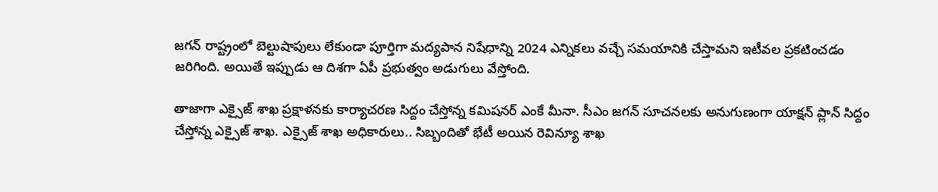జగన్ రాష్ట్రంలో బెల్టుషాపులు లేకుండా పూర్తిగా మద్యపాన నిషేధాన్ని 2024 ఎన్నికలు వచ్చే సమయానికి చేస్తామని ఇటీవల ప్రకటించడం జరిగింది. అయితే ఇప్పుడు ఆ దిశగా ఏపీ ప్రభుత్వం అడుగులు వేస్తోంది.

తాజాగా ఎక్సైజ్ శాఖ ప్రక్షాళనకు కార్యాచరణ సిద్దం చేస్తోన్న కమిషనర్ ఎంకే మీనా. సీఎం జగన్ సూచనలకు అనుగుణంగా యాక్షన్ ప్లాన్ సిద్దం చేస్తోన్న ఎక్సైజ్ శాఖ. ఎక్సైజ్ శాఖ అధికారులు.. సిబ్బందితో భేటీ అయిన రెవిన్యూ శాఖ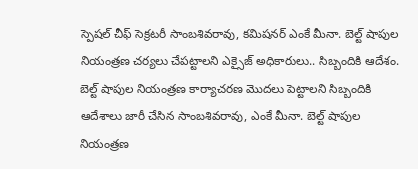స్పెషల్ చీఫ్ సెక్రటరీ సాంబశివరావు, కమిషనర్ ఎంకే మీనా. బెల్ట్ షాపుల నియంత్రణ చర్యలు చేపట్టాలని ఎక్సైజ్ అధికారులు.. సిబ్బందికి ఆదేశం. బెల్ట్ షాపుల నియంత్రణ కార్యాచరణ మొదలు పెట్టాలని సిబ్బందికి ఆదేశాలు జారీ చేసిన సాంబశివరావు, ఎంకే మీనా. బెల్ట్ షాపుల నియంత్రణ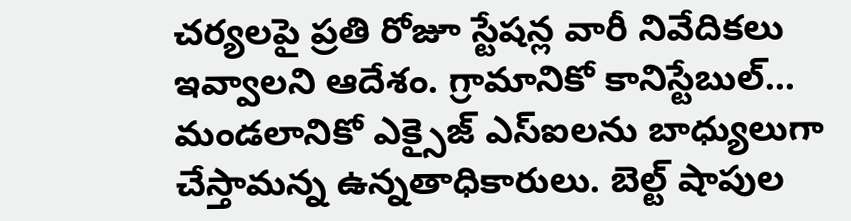చర్యలపై ప్రతి రోజూ స్టేషన్ల వారీ నివేదికలు ఇవ్వాలని ఆదేశం. గ్రామానికో కానిస్టేబుల్... మండలానికో ఎక్సైజ్ ఎస్ఐలను బాధ్యులుగా చేస్తామన్న ఉన్నతాధికారులు. బెల్ట్ షాపుల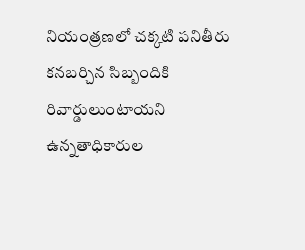నియంత్రణలో చక్కటి పనితీరు కనబర్చిన సిబ్బందికి రివార్డులుంటాయని ఉన్నతాధికారుల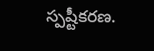స్పష్టీకరణ.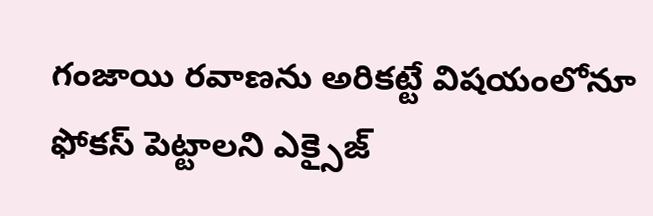గంజాయి రవాణను అరికట్టే విషయంలోనూ ఫోకస్ పెట్టాలని ఎక్సైజ్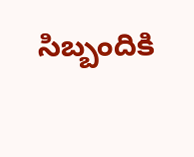సిబ్బందికి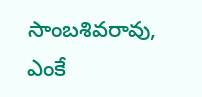సాంబశివరావు, ఎంకే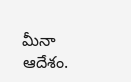మీనా ఆదేశం.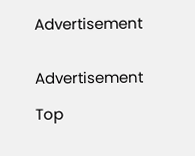Advertisement


Advertisement

Top